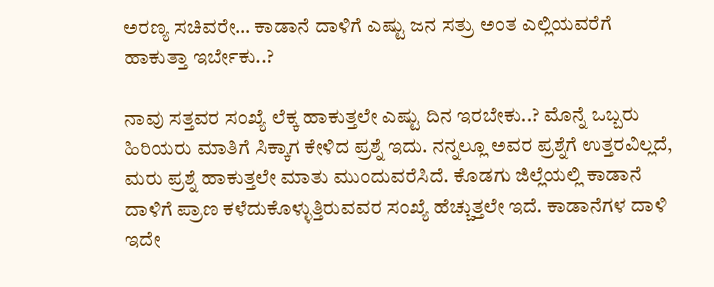ಅರಣ್ಯ ಸಚಿವರೇ… ಕಾಡಾನೆ ದಾಳಿಗೆ ಎಷ್ಟು ಜನ ಸತ್ರು ಅಂತ ಎಲ್ಲಿಯವರೆಗೆ ಹಾಕುತ್ತಾ ಇರ್ಬೇಕು..?

ನಾವು ಸತ್ತವರ ಸಂಖ್ಯೆ ಲೆಕ್ಕ ಹಾಕುತ್ತಲೇ ಎಷ್ಟು ದಿನ ಇರಬೇಕು..? ಮೊನ್ನೆ ಒಬ್ಬರು ಹಿರಿಯರು ಮಾತಿಗೆ ಸಿಕ್ಕಾಗ ಕೇಳಿದ ಪ್ರಶ್ನೆ ಇದು. ನನ್ನಲ್ಲೂ ಅವರ ಪ್ರಶ್ನೆಗೆ ಉತ್ತರವಿಲ್ಲದೆ, ಮರು ಪ್ರಶ್ನೆ ಹಾಕುತ್ತಲೇ ಮಾತು ಮುಂದುವರೆಸಿದೆ. ಕೊಡಗು ಜಿಲ್ಲೆಯಲ್ಲಿ ಕಾಡಾನೆ ದಾಳಿಗೆ ಪ್ರಾಣ ಕಳೆದುಕೊಳ್ಳುತ್ತಿರುವವರ ಸಂಖ್ಯೆ ಹೆಚ್ಚುತ್ತಲೇ ಇದೆ. ಕಾಡಾನೆಗಳ ದಾಳಿ ಇದೇ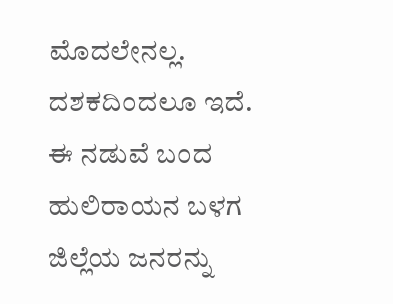ಮೊದಲೇನಲ್ಲ. ದಶಕದಿಂದಲೂ ಇದೆ. ಈ ನಡುವೆ ಬಂದ ಹುಲಿರಾಯನ ಬಳಗ ಜಿಲ್ಲೆಯ ಜನರನ್ನು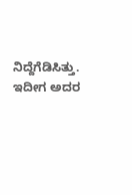ನಿದ್ದೆಗೆಡಿಸಿತ್ತು. ಇದೀಗ ಅದರ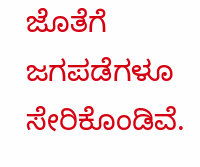ಜೊತೆಗೆ ಜಗಪಡೆಗಳೂ ಸೇರಿಕೊಂಡಿವೆ.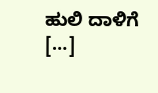ಹುಲಿ ದಾಳಿಗೆ […]